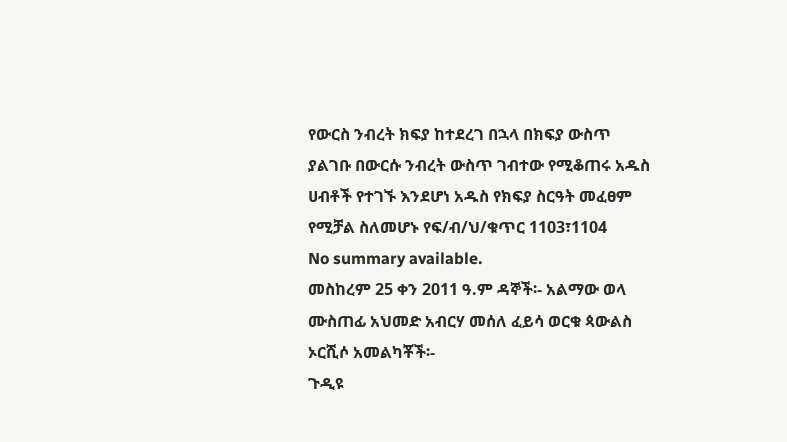የውርስ ንብረት ክፍያ ከተደረገ በኋላ በክፍያ ውስጥ ያልገቡ በውርሱ ንብረት ውስጥ ገብተው የሚቆጠሩ አዱስ ሀብቶች የተገኙ እንደሆነ አዱስ የክፍያ ስርዓት መፈፀም የሚቻል ስለመሆኑ የፍ/ብ/ህ/ቁጥር 1103፣1104
No summary available.
መስከረም 25 ቀን 2011 ዓ.ም ዳኞች፡- አልማው ወላ ሙስጠፊ አህመድ አብርሃ መሰለ ፈይሳ ወርቁ ጳውልስ ኦርሺሶ አመልካቾች፡-
ጉዲዩ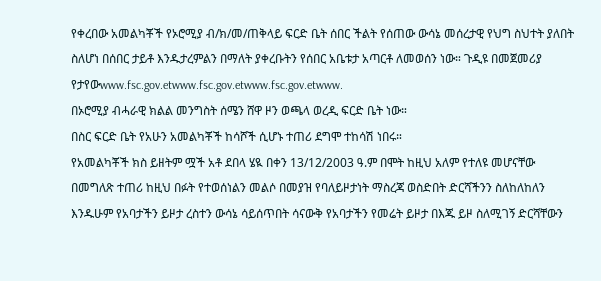የቀረበው አመልካቾች የኦሮሚያ ብ/ክ/መ/ጠቅላይ ፍርድ ቤት ሰበር ችልት የሰጠው ውሳኔ መሰረታዊ የህግ ስህተት ያለበት ስለሆነ በሰበር ታይቶ እንዱታረምልን በማለት ያቀረቡትን የሰበር አቤቱታ አጣርቶ ለመወሰን ነው። ጉዲዩ በመጀመሪያ የታየውwww.fsc.gov.etwww.fsc.gov.etwww.fsc.gov.etwww.
በኦሮሚያ ብሓራዊ ክልል መንግስት ሰሜን ሸዋ ዞን ወጫላ ወረዲ ፍርድ ቤት ነው።
በስር ፍርድ ቤት የአሁን አመልካቾች ከሳሾች ሲሆኑ ተጠሪ ደግሞ ተከሳሽ ነበሩ።
የአመልካቾች ክስ ይዘትም ሟች አቶ ደበላ ሄዪ በቀን 13/12/2003 ዓ.ም በሞት ከዚህ አለም የተለዩ መሆናቸው በመግለጽ ተጠሪ ከዚህ በፉት የተወሰነልን መልሶ በመያዝ የባለይዞታነት ማስረጃ ወስድበት ድርሻችንን ስለከለከለን እንዱሁም የአባታችን ይዞታ ረስተን ውሳኔ ሳይሰጥበት ሳናውቅ የአባታችን የመሬት ይዞታ በእጁ ይዞ ስለሚገኝ ድርሻቸውን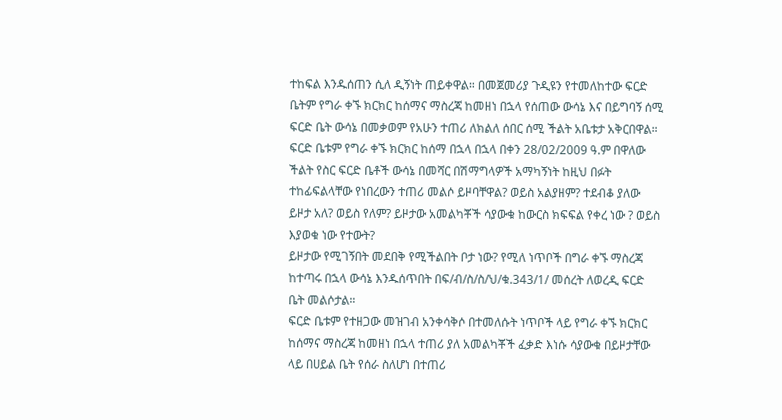ተከፍል እንዱሰጠን ሲለ ዲኝነት ጠይቀዋል። በመጀመሪያ ጉዲዩን የተመለከተው ፍርድ ቤትም የግራ ቀኙ ክርክር ከሰማና ማስረጃ ከመዘነ በኋላ የሰጠው ውሳኔ እና በይግባኝ ሰሚ ፍርድ ቤት ውሳኔ በመቃወም የአሁን ተጠሪ ለክልለ ሰበር ሰሚ ችልት አቤቱታ አቅርበዋል። ፍርድ ቤቱም የግራ ቀኙ ክርክር ከሰማ በኋላ በኋላ በቀን 28/02/2009 ዓ.ም በዋለው ችልት የስር ፍርድ ቤቶች ውሳኔ በመሻር በሽማግላዎች አማካኝነት ከዚህ በፉት ተከፊፍልላቸው የነበረውን ተጠሪ መልሶ ይዞባቸዋል? ወይስ አልያዘም? ተደብቆ ያለው ይዞታ አለ? ወይስ የለም? ይዞታው አመልካቾች ሳያውቁ ከውርስ ክፍፍል የቀረ ነው ? ወይስ እያወቁ ነው የተውት?
ይዞታው የሚገኝበት መደበቅ የሚችልበት ቦታ ነው? የሚለ ነጥቦች በግራ ቀኙ ማስረጃ ከተጣሩ በኋላ ውሳኔ እንዱሰጥበት በፍ/ብ/ስ/ስ/ህ/ቁ.343/1/ መሰረት ለወረዲ ፍርድ ቤት መልሶታል።
ፍርድ ቤቱም የተዘጋው መዝገብ አንቀሳቅሶ በተመለሱት ነጥቦች ላይ የግራ ቀኙ ክርክር ከሰማና ማስረጃ ከመዘነ በኋላ ተጠሪ ያለ አመልካቾች ፈቃድ እነሱ ሳያውቁ በይዞታቸው ላይ በሀይል ቤት የሰራ ስለሆነ በተጠሪ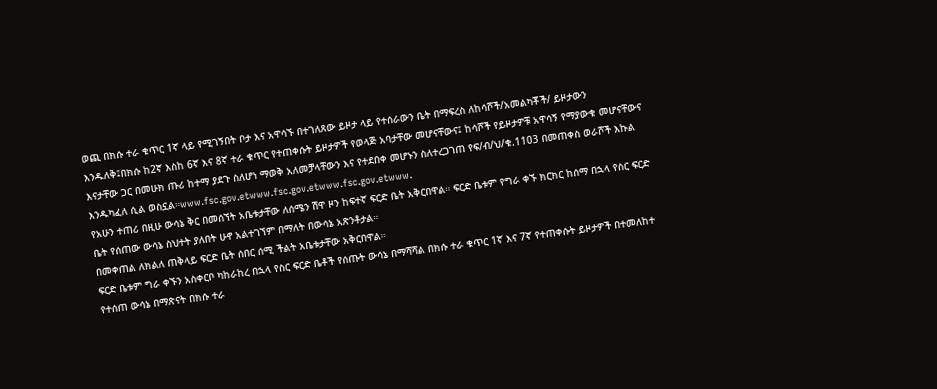ወጪ በክሱ ተራ ቁጥር 1ኛ ላይ የሚገኝበት ቦታ እና አዋሳኙ በተገለጸው ይዞታ ላይ የተሰራውን ቤት በማፍረስ ለከሳሾች/አመልካቾች/ ይዞታውን እንዱለቅ፤በክሱ ከ2ኛ እስከ 6ኛ እና 8ኛ ተራ ቁጥር የተጠቀሱት ይዞታዎች የወላጅ አባታቸው መሆናቸውና፤ ከሳሾች የይዞታዎቹ አዋሳኝ የማያውቁ መሆናቸውና እናታቸው ጋር በመሁክ ጡሪ ከተማ ያደጉ ስለሆነ ማወቅ አለመቻላቸውን እና የተደበቀ መሆኑን ስለተረጋገጠ የፍ/ብ/ህ/ቁ.1103 በመጠቀስ ወራሾች እኩል እንዱካፈለ ሲል ወስኗል።www.fsc.gov.etwww.fsc.gov.etwww.fsc.gov.etwww.
የአሁን ተጠሪ በዚሁ ውሳኔ ቅር በመሰኘት አቤቱታቸው ለሰሜን ሽዋ ዞን ከፍተኛ ፍርድ ቤት አቅርበዋል። ፍርድ ቤቱም የግራ ቀኙ ክርክር ከሰማ በኋላ የስር ፍርድ ቤት የሰጠው ውሳኔ ስህተት ያለበት ሁኖ አልተገኘም በማለት በውሳኔ አጽንቶታል።
በመቀጠል ለክልለ ጠቅላይ ፍርድ ቤት ሰበር ሰሚ ችልት አቤቱታቸው አቅርበዋል።
ፍርድ ቤቱም ግራ ቀኙን አስቀርቦ ካከራከረ በኋላ የስር ፍርድ ቤቶች የሰጡት ውሳኔ በማሻሻል በክሱ ተራ ቁጥር 1ኛ እና 7ኛ የተጠቀሱት ይዞታዎች በተመለከተ የተሰጠ ውሳኔ በማጽናት በክሱ ተራ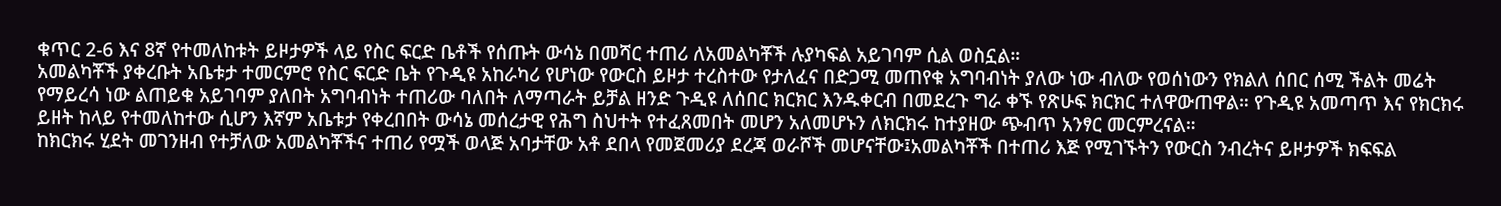ቁጥር 2-6 እና 8ኛ የተመለከቱት ይዞታዎች ላይ የስር ፍርድ ቤቶች የሰጡት ውሳኔ በመሻር ተጠሪ ለአመልካቾች ሉያካፍል አይገባም ሲል ወስኗል።
አመልካቾች ያቀረቡት አቤቱታ ተመርምሮ የስር ፍርድ ቤት የጉዲዩ አከራካሪ የሆነው የውርስ ይዞታ ተረስተው የታለፈና በድጋሚ መጠየቁ አግባብነት ያለው ነው ብለው የወሰነውን የክልለ ሰበር ሰሚ ችልት መሬት የማይረሳ ነው ልጠይቁ አይገባም ያለበት አግባብነት ተጠሪው ባለበት ለማጣራት ይቻል ዘንድ ጉዲዩ ለሰበር ክርክር እንዱቀርብ በመደረጉ ግራ ቀኙ የጽሁፍ ክርክር ተለዋውጠዋል። የጉዲዩ አመጣጥ እና የክርክሩ ይዘት ከላይ የተመለከተው ሲሆን እኛም አቤቱታ የቀረበበት ውሳኔ መሰረታዊ የሕግ ስህተት የተፈጸመበት መሆን አለመሆኑን ለክርክሩ ከተያዘው ጭብጥ አንፃር መርምረናል።
ከክርክሩ ሂደት መገንዘብ የተቻለው አመልካቾችና ተጠሪ የሟች ወላጅ አባታቸው አቶ ደበላ የመጀመሪያ ደረጃ ወራሾች መሆናቸው፤አመልካቾች በተጠሪ እጅ የሚገኙትን የውርስ ንብረትና ይዞታዎች ክፍፍል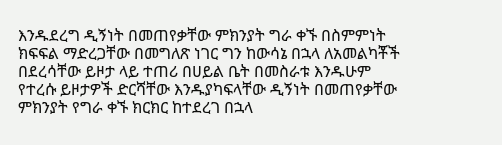እንዱደረግ ዲኝነት በመጠየቃቸው ምክንያት ግራ ቀኙ በስምምነት ክፍፍል ማድረጋቸው በመግለጽ ነገር ግን ከውሳኔ በኋላ ለአመልካቾች በደረሳቸው ይዞታ ላይ ተጠሪ በሀይል ቤት በመስራቱ እንዱሁም የተረሱ ይዞታዎች ድርሻቸው እንዱያካፍላቸው ዲኝነት በመጠየቃቸው ምክንያት የግራ ቀኙ ክርክር ከተደረገ በኋላ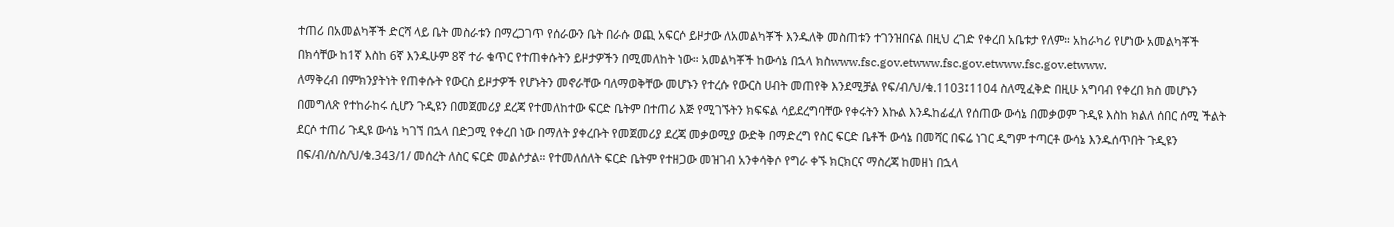ተጠሪ በአመልካቾች ድርሻ ላይ ቤት መስራቱን በማረጋገጥ የሰራውን ቤት በራሱ ወጪ አፍርሶ ይዞታው ለአመልካቾች እንዱለቅ መስጠቱን ተገንዝበናል በዚህ ረገድ የቀረበ አቤቱታ የለም። አከራካሪ የሆነው አመልካቾች በክሳቸው ከ1ኛ እስከ 6ኛ እንዱሁም 8ኛ ተራ ቁጥር የተጠቀሱትን ይዞታዎችን በሚመለከት ነው። አመልካቾች ከውሳኔ በኋላ ክስwww.fsc.gov.etwww.fsc.gov.etwww.fsc.gov.etwww.
ለማቅረብ በምክንያትነት የጠቀሱት የውርስ ይዞታዎች የሆኑትን መኖራቸው ባለማወቅቸው መሆኑን የተረሱ የውርስ ሀብት መጠየቅ እንደሚቻል የፍ/ብ/ህ/ቁ.1103፤1104 ስለሚፈቅድ በዚሁ አግባብ የቀረበ ክስ መሆኑን በመግለጽ የተከራከሩ ሲሆን ጉዲዩን በመጀመሪያ ደረጃ የተመለከተው ፍርድ ቤትም በተጠሪ እጅ የሚገኙትን ክፍፍል ሳይደረግባቸው የቀሩትን እኩል እንዱከፊፈለ የሰጠው ውሳኔ በመቃወም ጉዲዩ እስከ ክልለ ሰበር ሰሚ ችልት ደርሶ ተጠሪ ጉዲዩ ውሳኔ ካገኘ በኋላ በድጋሚ የቀረበ ነው በማለት ያቀረቡት የመጀመሪያ ደረጃ መቃወሚያ ውድቅ በማድረግ የስር ፍርድ ቤቶች ውሳኔ በመሻር በፍሬ ነገር ዲግም ተጣርቶ ውሳኔ እንዱሰጥበት ጉዲዩን በፍ/ብ/ስ/ስ/ህ/ቁ.343/1/ መሰረት ለስር ፍርድ መልሶታል። የተመለሰለት ፍርድ ቤትም የተዘጋው መዝገብ አንቀሳቅሶ የግራ ቀኙ ክርክርና ማስረጃ ከመዘነ በኋላ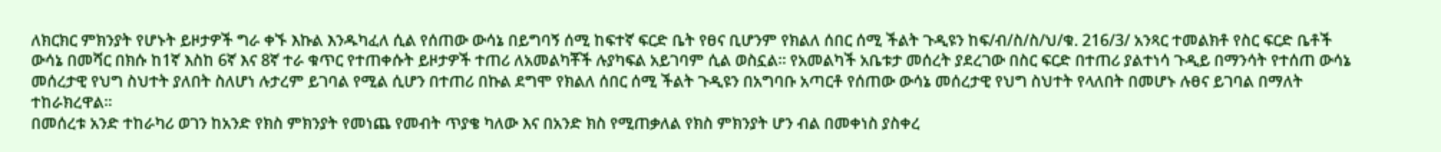ለክርክር ምክንያት የሆኑት ይዞታዎች ግራ ቀኙ እኩል እንዱካፈለ ሲል የሰጠው ውሳኔ በይግባኝ ሰሚ ከፍተኛ ፍርድ ቤት የፀና ቢሆንም የክልለ ሰበር ሰሚ ችልት ጉዲዩን ከፍ/ብ/ስ/ስ/ህ/ቁ. 216/3/ አንጻር ተመልክቶ የስር ፍርድ ቤቶች ውሳኔ በመሻር በክሱ ከ1ኛ እስከ 6ኛ እና 8ኛ ተራ ቁጥር የተጠቀሱት ይዞታዎች ተጠሪ ለአመልካቾች ሉያካፍል አይገባም ሲል ወስኗል። የአመልካች አቤቱታ መሰረት ያደረገው በስር ፍርድ በተጠሪ ያልተነሳ ጉዲይ በማንሳት የተሰጠ ውሳኔ መሰረታዊ የህግ ስህተት ያለበት ስለሆነ ሉታረም ይገባል የሚል ሲሆን በተጠሪ በኩል ደግሞ የክልለ ሰበር ሰሚ ችልት ጉዲዩን በአግባቡ አጣርቶ የሰጠው ውሳኔ መሰረታዊ የህግ ስህተት የላለበት በመሆኑ ሉፀና ይገባል በማለት ተከራክረዋል።
በመሰረቱ አንድ ተከራካሪ ወገን ከአንድ የክስ ምክንያት የመነጨ የመብት ጥያቄ ካለው እና በአንድ ክስ የሚጠቃለል የክስ ምክንያት ሆን ብል በመቀነስ ያስቀረ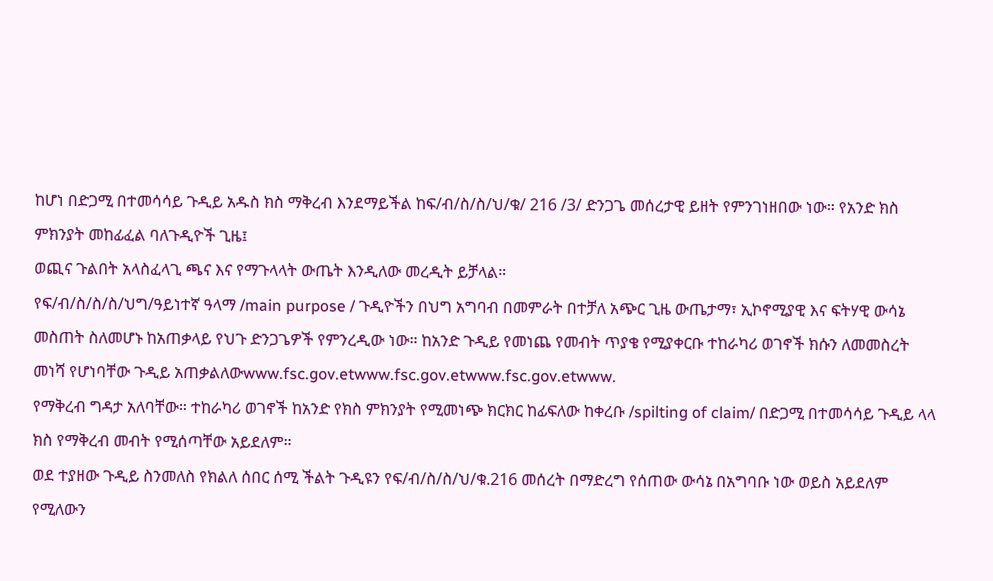ከሆነ በድጋሚ በተመሳሳይ ጉዲይ አዱስ ክስ ማቅረብ እንደማይችል ከፍ/ብ/ስ/ስ/ህ/ቁ/ 216 /3/ ድንጋጌ መሰረታዊ ይዘት የምንገነዘበው ነው። የአንድ ክስ ምክንያት መከፊፈል ባለጉዲዮች ጊዜ፤
ወጪና ጉልበት አላስፈላጊ ጫና እና የማጉላላት ውጤት እንዲለው መረዲት ይቻላል።
የፍ/ብ/ስ/ስ/ስ/ህግ/ዓይነተኛ ዓላማ /main purpose / ጉዲዮችን በህግ አግባብ በመምራት በተቻለ አጭር ጊዜ ውጤታማ፣ ኢኮኖሚያዊ እና ፍትሃዊ ውሳኔ መስጠት ስለመሆኑ ከአጠቃላይ የህጉ ድንጋጌዎች የምንረዲው ነው። ከአንድ ጉዲይ የመነጨ የመብት ጥያቄ የሚያቀርቡ ተከራካሪ ወገኖች ክሱን ለመመስረት መነሻ የሆነባቸው ጉዲይ አጠቃልለውwww.fsc.gov.etwww.fsc.gov.etwww.fsc.gov.etwww.
የማቅረብ ግዳታ አለባቸው። ተከራካሪ ወገኖች ከአንድ የክስ ምክንያት የሚመነጭ ክርክር ከፊፍለው ከቀረቡ /spilting of claim/ በድጋሚ በተመሳሳይ ጉዲይ ላላ ክስ የማቅረብ መብት የሚሰጣቸው አይደለም።
ወደ ተያዘው ጉዲይ ስንመለስ የክልለ ሰበር ሰሚ ችልት ጉዲዩን የፍ/ብ/ስ/ስ/ህ/ቁ.216 መሰረት በማድረግ የሰጠው ውሳኔ በአግባቡ ነው ወይስ አይደለም የሚለውን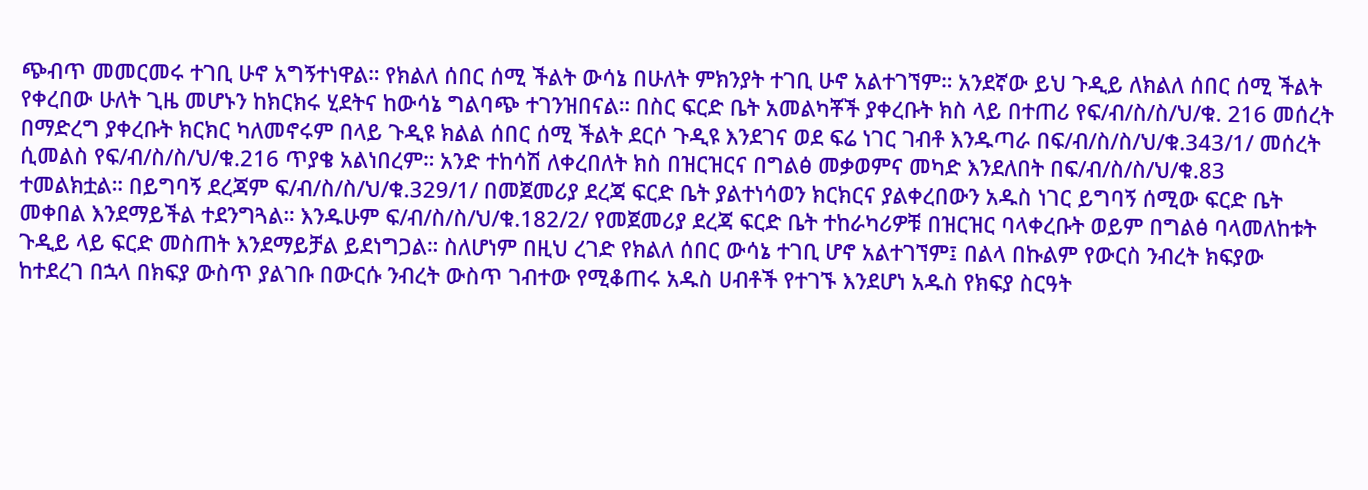ጭብጥ መመርመሩ ተገቢ ሁኖ አግኝተነዋል። የክልለ ሰበር ሰሚ ችልት ውሳኔ በሁለት ምክንያት ተገቢ ሁኖ አልተገኘም። አንደኛው ይህ ጉዲይ ለክልለ ሰበር ሰሚ ችልት የቀረበው ሁለት ጊዜ መሆኑን ከክርክሩ ሂደትና ከውሳኔ ግልባጭ ተገንዝበናል። በስር ፍርድ ቤት አመልካቾች ያቀረቡት ክስ ላይ በተጠሪ የፍ/ብ/ስ/ስ/ህ/ቁ. 216 መሰረት በማድረግ ያቀረቡት ክርክር ካለመኖሩም በላይ ጉዲዩ ክልል ሰበር ሰሚ ችልት ደርሶ ጉዲዩ እንደገና ወደ ፍሬ ነገር ገብቶ እንዱጣራ በፍ/ብ/ስ/ስ/ህ/ቁ.343/1/ መሰረት ሲመልስ የፍ/ብ/ስ/ስ/ህ/ቁ.216 ጥያቄ አልነበረም። አንድ ተከሳሽ ለቀረበለት ክስ በዝርዝርና በግልፅ መቃወምና መካድ እንደለበት በፍ/ብ/ስ/ስ/ህ/ቁ.83 ተመልክቷል። በይግባኝ ደረጃም ፍ/ብ/ስ/ስ/ህ/ቁ.329/1/ በመጀመሪያ ደረጃ ፍርድ ቤት ያልተነሳወን ክርክርና ያልቀረበውን አዱስ ነገር ይግባኝ ሰሚው ፍርድ ቤት መቀበል እንደማይችል ተደንግጓል። እንዱሁም ፍ/ብ/ስ/ስ/ህ/ቁ.182/2/ የመጀመሪያ ደረጃ ፍርድ ቤት ተከራካሪዎቹ በዝርዝር ባላቀረቡት ወይም በግልፅ ባላመለከቱት ጉዲይ ላይ ፍርድ መስጠት እንደማይቻል ይደነግጋል። ስለሆነም በዚህ ረገድ የክልለ ሰበር ውሳኔ ተገቢ ሆኖ አልተገኘም፤ በልላ በኩልም የውርስ ንብረት ክፍያው ከተደረገ በኋላ በክፍያ ውስጥ ያልገቡ በውርሱ ንብረት ውስጥ ገብተው የሚቆጠሩ አዱስ ሀብቶች የተገኙ እንደሆነ አዱስ የክፍያ ስርዓት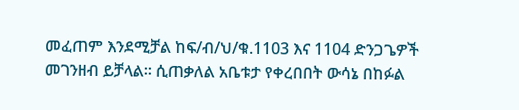መፈጠም እንደሚቻል ከፍ/ብ/ህ/ቁ.1103 እና 1104 ድንጋጌዎች መገንዘብ ይቻላል። ሲጠቃለል አቤቱታ የቀረበበት ውሳኔ በከፉል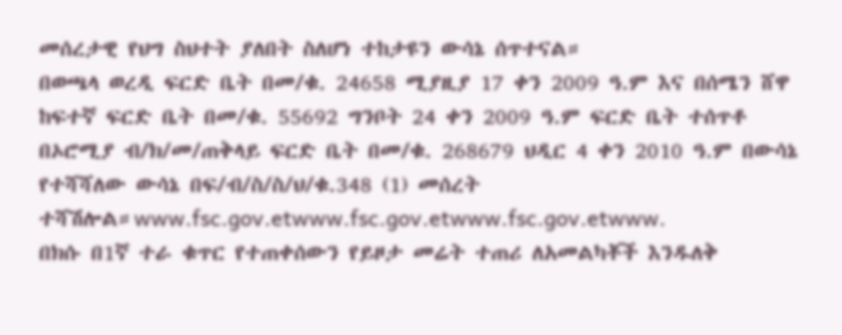መሰረታዊ የህግ ስህተት ያለበት ስለሆነ ተከታዩን ውሳኔ ሰጥተናል።
በወጫላ ወረዲ ፍርድ ቤት በመ/ቁ. 24658 ሚያዚያ 17 ቀን 2009 ዓ.ም እና በሰሜን ሸዋ ከፍተኛ ፍርድ ቤት በመ/ቁ. 55692 ግንቦት 24 ቀን 2009 ዓ.ም ፍርድ ቤት ተሰጥቶ በኦሮሚያ ብ/ክ/መ/ጠቅላይ ፍርድ ቤት በመ/ቁ. 268679 ህዲር 4 ቀን 2010 ዓ.ም በውሳኔ የተሻሻለው ውሳኔ በፍ/ብ/ስ/ስ/ህ/ቁ.348 (1) መሰረት ተሻሽሎል።www.fsc.gov.etwww.fsc.gov.etwww.fsc.gov.etwww.
በክሱ በ1ኛ ተራ ቁጥር የተጠቀሰውን የይዞታ መሬት ተጠሪ ለአመልካቾች እንዱለቅ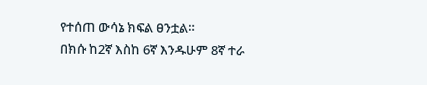የተሰጠ ውሳኔ ክፍል ፀንቷል።
በክሱ ከ2ኛ እስከ 6ኛ እንዱሁም 8ኛ ተራ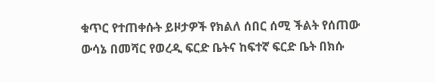ቁጥር የተጠቀሱት ይዞታዎች የክልለ ሰበር ሰሚ ችልት የሰጠው ውሳኔ በመሻር የወረዲ ፍርድ ቤትና ከፍተኛ ፍርድ ቤት በክሱ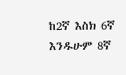ከ2ኛ እስክ 6ኛ እንዱሁም 8ኛ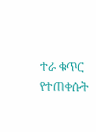ተራ ቁጥር የተጠቀሱት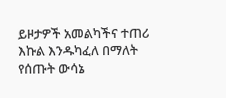ይዞታዎች አመልካችና ተጠሪ እኩል እንዱካፈለ በማለት የሰጡት ውሳኔ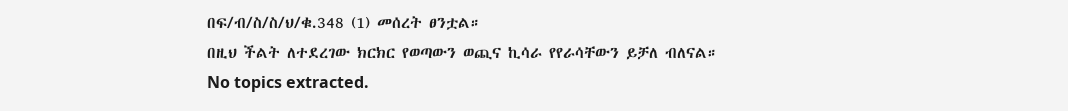በፍ/ብ/ስ/ስ/ህ/ቁ.348 (1) መሰረት ፀንቷል።
በዚህ ችልት ለተደረገው ክርክር የወጣውን ወጪና ኪሳራ የየራሳቸውን ይቻለ ብለናል።
No topics extracted.